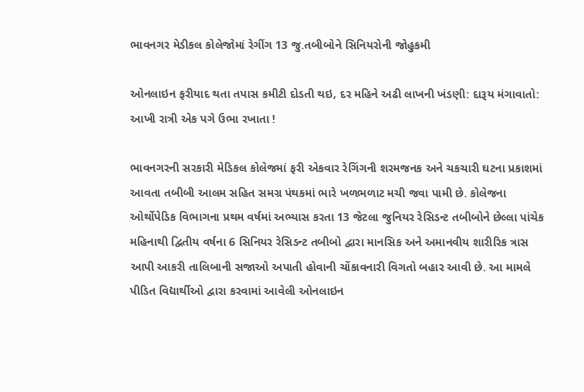ભાવનગર મેડીકલ કોલેજોમાં રેગીંગ 13 જુ.તબીબોને સિનિયરોની જોહુકમી

ઓનલાઇન ફરીયાદ થતા તપાસ કમીટી દોડતી થઇ, દર મહિને અઢી લાખની ખંડણી: દારૂય મંગાવાતો: આખી રાત્રી એક પગે ઉભા રખાતા !

ભાવનગરની સરકારી મેડિકલ કોલેજમાં ફરી એકવાર રેગિંગની શરમજનક અને ચકચારી ઘટના પ્રકાશમાં આવતા તબીબી આલમ સહિત સમગ્ર પંથકમાં ભારે ખળભળાટ મચી જવા પામી છે. કોલેજના ઓર્થોપેડિક વિભાગના પ્રથમ વર્ષમાં અભ્યાસ કરતા 13 જેટલા જુનિયર રેસિડન્ટ તબીબોને છેલ્લા પાંચેક મહિનાથી દ્વિતીય વર્ષના 6 સિનિયર રેસિડન્ટ તબીબો દ્વારા માનસિક અને અમાનવીય શારીરિક ત્રાસ આપી આકરી તાલિબાની સજાઓ અપાતી હોવાની ચોંકાવનારી વિગતો બહાર આવી છે. આ મામલે પીડિત વિદ્યાર્થીઓ દ્વારા કરવામાં આવેલી ઓનલાઇન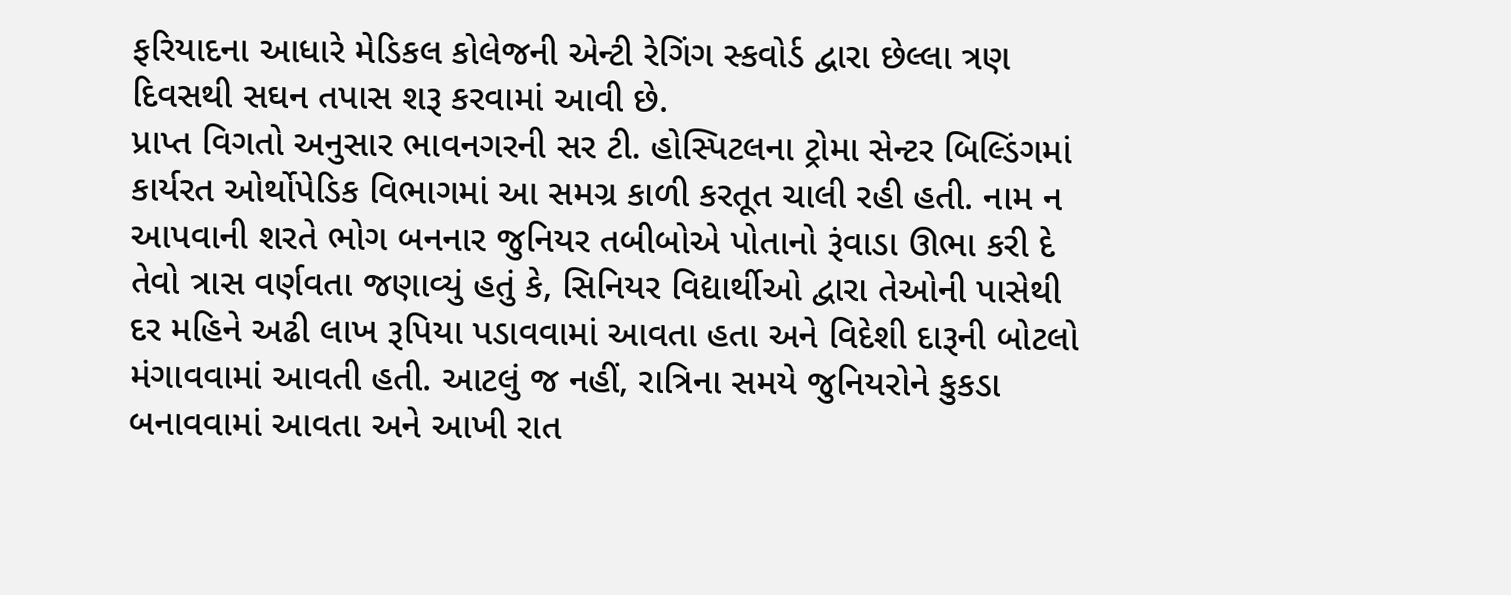ફરિયાદના આધારે મેડિકલ કોલેજની એન્ટી રેગિંગ સ્કવોર્ડ દ્વારા છેલ્લા ત્રણ દિવસથી સઘન તપાસ શરૂ કરવામાં આવી છે.
પ્રાપ્ત વિગતો અનુસાર ભાવનગરની સર ટી. હોસ્પિટલના ટ્રોમા સેન્ટર બિલ્ડિંગમાં કાર્યરત ઓર્થોપેડિક વિભાગમાં આ સમગ્ર કાળી કરતૂત ચાલી રહી હતી. નામ ન આપવાની શરતે ભોગ બનનાર જુનિયર તબીબોએ પોતાનો રૂંવાડા ઊભા કરી દે તેવો ત્રાસ વર્ણવતા જણાવ્યું હતું કે, સિનિયર વિદ્યાર્થીઓ દ્વારા તેઓની પાસેથી દર મહિને અઢી લાખ રૂપિયા પડાવવામાં આવતા હતા અને વિદેશી દારૂની બોટલો મંગાવવામાં આવતી હતી. આટલું જ નહીં, રાત્રિના સમયે જુનિયરોને કુકડા બનાવવામાં આવતા અને આખી રાત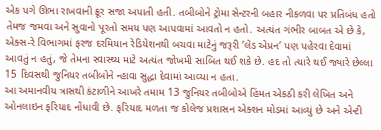એક પગે ઊભા રાખવાની ક્રૂર સજા અપાતી હતી. તબીબોને ટ્રોમા સેન્ટરની બહાર નીકળવા પર પ્રતિબંધ હતો તેમજ જમવા અને સુવાનો પૂરતો સમય પણ આપવામાં આવતો ન હતો. અત્યંત ગંભીર બાબત એ છે કે, એક્સ-રે વિભાગમાં ફરજ દરમિયાન રેડિયેશનથી બચવા માટેનું જરૂરી ’લેડ એપ્રન’ પણ પહેરવા દેવામાં આવતું ન હતું, જે તેમના સ્વાસ્થ્ય માટે અત્યંત જોખમી સાબિત થઈ શકે છે. હદ તો ત્યારે થઈ જ્યારે છેલ્લા 15 દિવસથી જુનિયર તબીબોને ન્હાવા સુદ્ધા દેવામાં આવ્યા ન હતા.
આ અમાનવીય ત્રાસથી કંટાળીને આખરે તમામ 13 જુનિયર તબીબોએ હિંમત એકઠી કરી લેખિત અને ઓનલાઇન ફરિયાદ નોંધાવી છે. ફરિયાદ મળતા જ કોલેજ પ્રશાસન એક્શન મોડમાં આવ્યું છે અને એન્ટી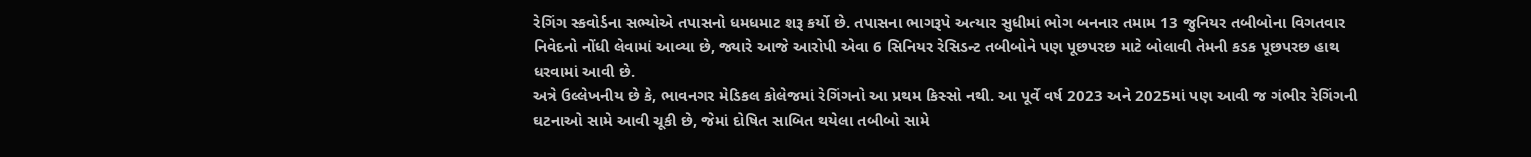રેગિંગ સ્કવોર્ડના સભ્યોએ તપાસનો ધમધમાટ શરૂ કર્યો છે. તપાસના ભાગરૂપે અત્યાર સુધીમાં ભોગ બનનાર તમામ 13 જુનિયર તબીબોના વિગતવાર નિવેદનો નોંધી લેવામાં આવ્યા છે, જ્યારે આજે આરોપી એવા 6 સિનિયર રેસિડન્ટ તબીબોને પણ પૂછપરછ માટે બોલાવી તેમની કડક પૂછપરછ હાથ ધરવામાં આવી છે.
અત્રે ઉલ્લેખનીય છે કે, ભાવનગર મેડિકલ કોલેજમાં રેગિંગનો આ પ્રથમ કિસ્સો નથી. આ પૂર્વે વર્ષ 2023 અને 2025માં પણ આવી જ ગંભીર રેગિંગની ઘટનાઓ સામે આવી ચૂકી છે, જેમાં દોષિત સાબિત થયેલા તબીબો સામે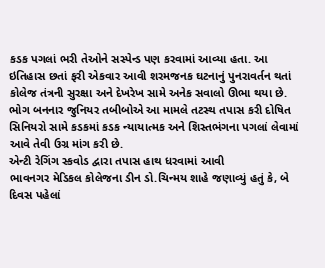કડક પગલાં ભરી તેઓને સસ્પેન્ડ પણ કરવામાં આવ્યા હતા. આ ઇતિહાસ છતાં ફરી એકવાર આવી શરમજનક ઘટનાનું પુનરાવર્તન થતાં કોલેજ તંત્રની સુરક્ષા અને દેખરેખ સામે અનેક સવાલો ઊભા થયા છે. ભોગ બનનાર જુનિયર તબીબોએ આ મામલે તટસ્થ તપાસ કરી દોષિત સિનિયરો સામે કડકમાં કડક ન્યાયાત્મક અને શિસ્તભંગના પગલાં લેવામાં આવે તેવી ઉગ્ર માંગ કરી છે.
એન્ટી રેગિંગ સ્કવોડ દ્વારા તપાસ હાથ ધરવામાં આવી
ભાવનગર મેડિકલ કોલેજના ડીન ડો.ચિન્મય શાહે જણાવ્યું હતું કે, બે દિવસ પહેલાં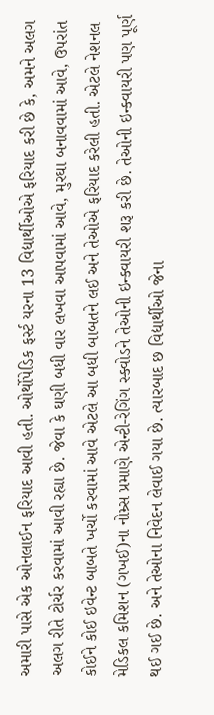અમારી પાસે એક ઓનલાઈન ફરિયાદ આવી હતી. ઓર્થોપેડિક ફર્સ્ટ યરના 13 વિદ્યાર્થીઓએ ફરિયાદ કરી છે કે, અમને અલગ અલગ રીતે ટોર્ચર કરવામાં આવી રહ્યા છે. જેવા કે ઘણી બધી વાર લખવા આપવામાં આવે, મુરઘા બનાવવામાં આવે, ઉપરાંત કોઈને કોઈ ઇવેન્ટ બાબતે ખર્ચો કરવામાં આવે એટલે આ બધી બાબતને લઈ અને તેઓએ ફરિયાદ કરેલી હતી. એટલે નેશનલ મેડિકલ કમિશન (ગખઈ)ના નોમ્ર્સ પ્રમાણે એન્ટી-રેગિંગ સ્ક્વોડને તેઓની ઇન્ક્વાયરી શરૂ કરી છે. તેઓની ઇન્ક્વાયરી પણ પૂર્ણ થઈ ગઈ છે. અને તેઓના નિવેદન લેવાઈ ગયા છે. ત્યારબાદ છ વિદ્યાર્થીઓ જેના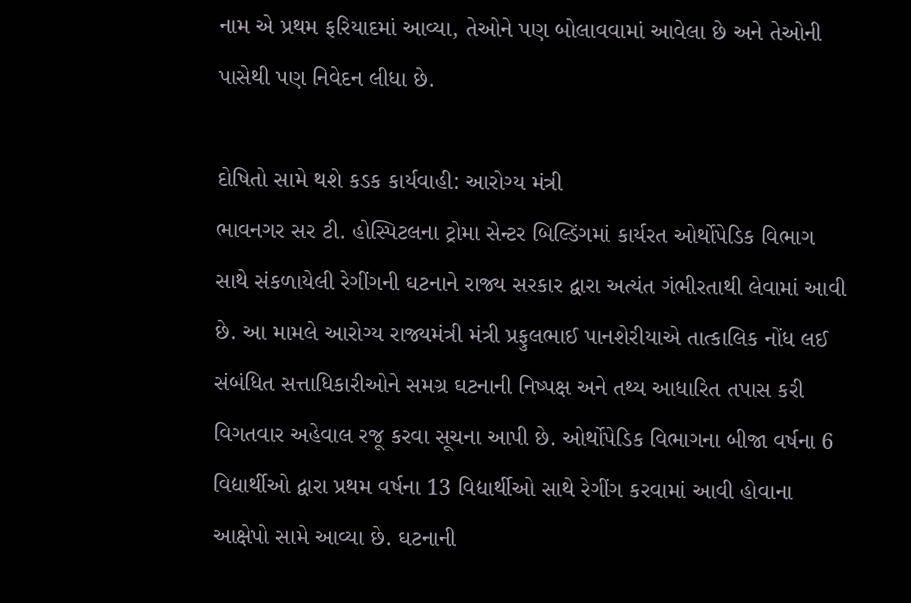નામ એ પ્રથમ ફરિયાદમાં આવ્યા, તેઓને પણ બોલાવવામાં આવેલા છે અને તેઓની પાસેથી પણ નિવેદન લીધા છે.

દોષિતો સામે થશે કડક કાર્યવાહી: આરોગ્ય મંત્રી
ભાવનગર સર ટી. હોસ્પિટલના ટ્રોમા સેન્ટર બિલ્ડિંગમાં કાર્યરત ઓર્થોપેડિક વિભાગ સાથે સંકળાયેલી રેગીંગની ઘટનાને રાજ્ય સરકાર દ્વારા અત્યંત ગંભીરતાથી લેવામાં આવી છે. આ મામલે આરોગ્ય રાજ્યમંત્રી મંત્રી પ્રફુલભાઈ પાનશેરીયાએ તાત્કાલિક નોંધ લઈ સંબંધિત સત્તાધિકારીઓને સમગ્ર ઘટનાની નિષ્પક્ષ અને તથ્ય આધારિત તપાસ કરી વિગતવાર અહેવાલ રજૂ કરવા સૂચના આપી છે. ઓર્થોપેડિક વિભાગના બીજા વર્ષના 6 વિદ્યાર્થીઓ દ્વારા પ્રથમ વર્ષના 13 વિદ્યાર્થીઓ સાથે રેગીંગ કરવામાં આવી હોવાના આક્ષેપો સામે આવ્યા છે. ઘટનાની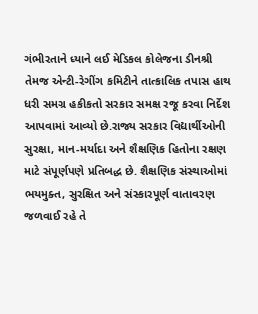ગંભીરતાને ધ્યાને લઈ મેડિકલ કોલેજના ડીનશ્રી તેમજ એન્ટી-રેગીંગ કમિટીને તાત્કાલિક તપાસ હાથ ધરી સમગ્ર હકીકતો સરકાર સમક્ષ રજૂ કરવા નિર્દેશ આપવામાં આવ્યો છે.રાજ્ય સરકાર વિદ્યાર્થીઓની સુરક્ષા, માન-મર્યાદા અને શૈક્ષણિક હિતોના રક્ષણ માટે સંપૂર્ણપણે પ્રતિબદ્ધ છે. શૈક્ષણિક સંસ્થાઓમાં ભયમુક્ત, સુરક્ષિત અને સંસ્કારપૂર્ણ વાતાવરણ જળવાઈ રહે તે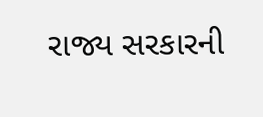રાજ્ય સરકારની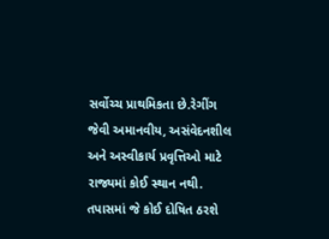સર્વોચ્ચ પ્રાથમિકતા છે.રેગીંગ જેવી અમાનવીય, અસંવેદનશીલ અને અસ્વીકાર્ય પ્રવૃત્તિઓ માટે રાજ્યમાં કોઈ સ્થાન નથી. તપાસમાં જે કોઈ દોષિત ઠરશે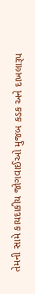તેમની સામે કાયદાકીય જોગવાઈઓ મુજબ કડક અને દાખલારૂપ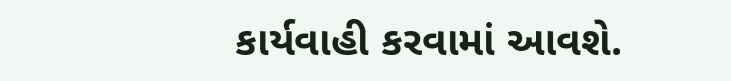કાર્યવાહી કરવામાં આવશે.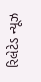રિલેટેડ ન્યૂઝ